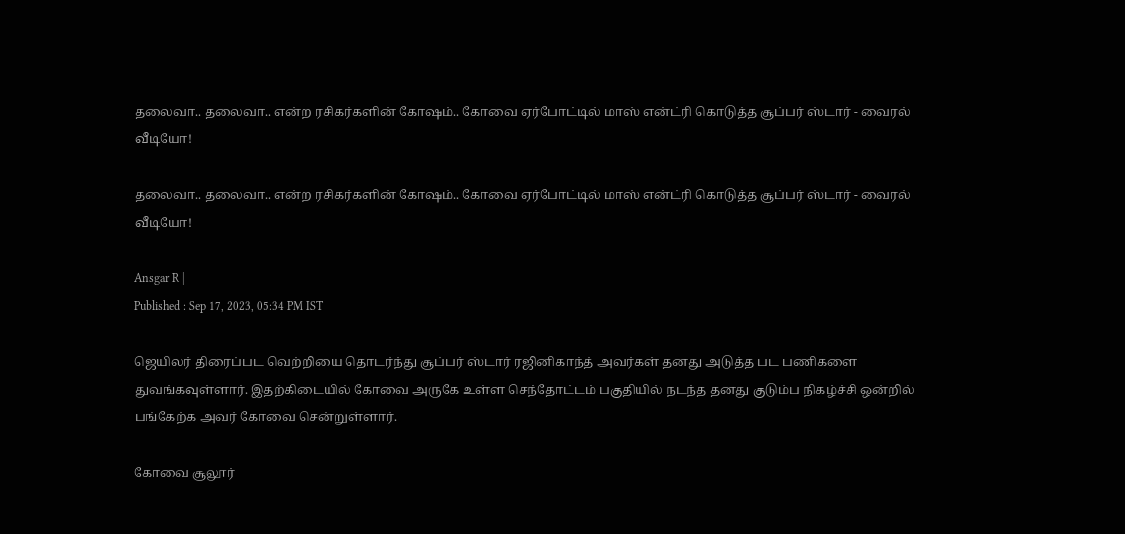தலைவா.. தலைவா.. என்ற ரசிகர்களின் கோஷம்.. கோவை ஏர்போட்டில் மாஸ் என்ட்ரி கொடுத்த சூப்பர் ஸ்டார் - வைரல் வீடியோ!

தலைவா.. தலைவா.. என்ற ரசிகர்களின் கோஷம்.. கோவை ஏர்போட்டில் மாஸ் என்ட்ரி கொடுத்த சூப்பர் ஸ்டார் - வைரல் வீடியோ!

Ansgar R |
Published : Sep 17, 2023, 05:34 PM IST

ஜெயிலர் திரைப்பட வெற்றியை தொடர்ந்து சூப்பர் ஸ்டார் ரஜினிகாந்த் அவர்கள் தனது அடுத்த பட பணிகளை துவங்கவுள்ளார். இதற்கிடையில் கோவை அருகே உள்ள செந்தோட்டம் பகுதியில் நடந்த தனது குடும்ப நிகழ்ச்சி ஒன்றில் பங்கேற்க அவர் கோவை சென்றுள்ளார்.

கோவை சூலூர்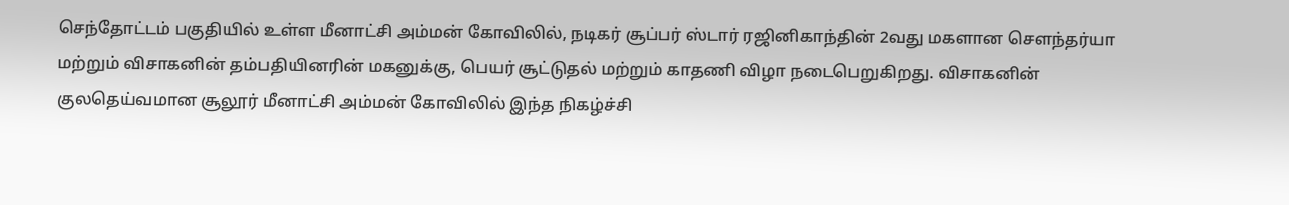செந்தோட்டம் பகுதியில் உள்ள மீனாட்சி அம்மன் கோவிலில், நடிகர் சூப்பர் ஸ்டார் ரஜினிகாந்தின் 2வது மகளான சௌந்தர்யா மற்றும் விசாகனின் தம்பதியினரின் மகனுக்கு, பெயர் சூட்டுதல் மற்றும் காதணி விழா நடைபெறுகிறது. விசாகனின் குலதெய்வமான சூலூர் மீனாட்சி அம்மன் கோவிலில் இந்த நிகழ்ச்சி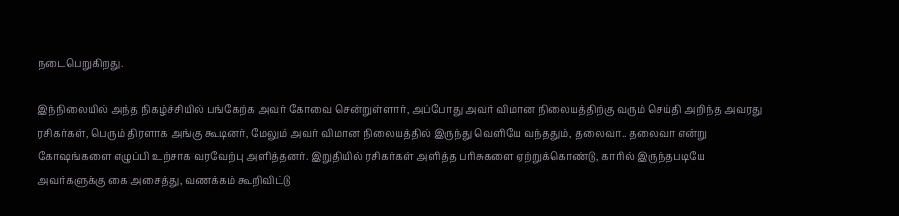நடைபெறுகிறது.

இந்நிலையில் அந்த நிகழ்ச்சியில் பங்கேற்க அவர் கோவை சென்றுள்ளார், அப்போது அவர் விமான நிலையத்திற்கு வரும் செய்தி அறிந்த அவரது ரசிகர்கள், பெரும் திரளாக அங்கு கூடினர், மேலும் அவர் விமான நிலையத்தில் இருந்து வெளியே வந்ததும், தலைவா.. தலைவா என்று கோஷங்களை எழுப்பி உற்சாக வரவேற்பு அளித்தனர். இறுதியில் ரசிகர்கள் அளித்த பரிசுகளை ஏற்றுக்கொண்டு, காரில் இருந்தபடியே அவர்களுக்கு கை அசைத்து, வணக்கம் கூறிவிட்டு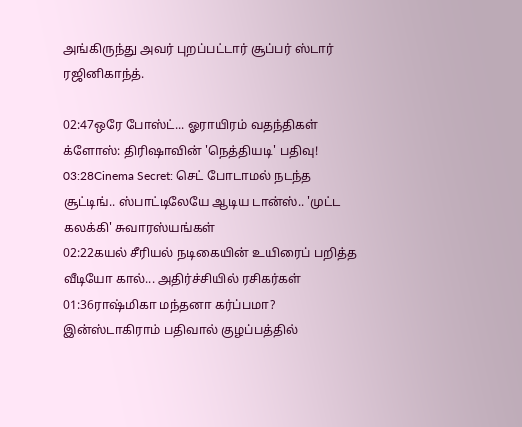அங்கிருந்து அவர் புறப்பட்டார் சூப்பர் ஸ்டார் ரஜினிகாந்த்.

02:47ஒரே போஸ்ட்... ஓராயிரம் வதந்திகள் க்ளோஸ்: திரிஷாவின் 'நெத்தியடி' பதிவு!
03:28Cinema Secret: செட் போடாமல் நடந்த சூட்டிங்.. ஸ்பாட்டிலேயே ஆடிய டான்ஸ்.. 'முட்ட கலக்கி' சுவாரஸ்யங்கள்
02:22கயல் சீரியல் நடிகையின் உயிரைப் பறித்த வீடியோ கால்... அதிர்ச்சியில் ரசிகர்கள்
01:36ராஷ்மிகா மந்தனா கர்ப்பமா? இன்ஸ்டாகிராம் பதிவால் குழப்பத்தில்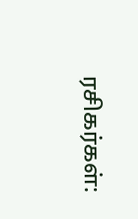ரசிகர்கள்: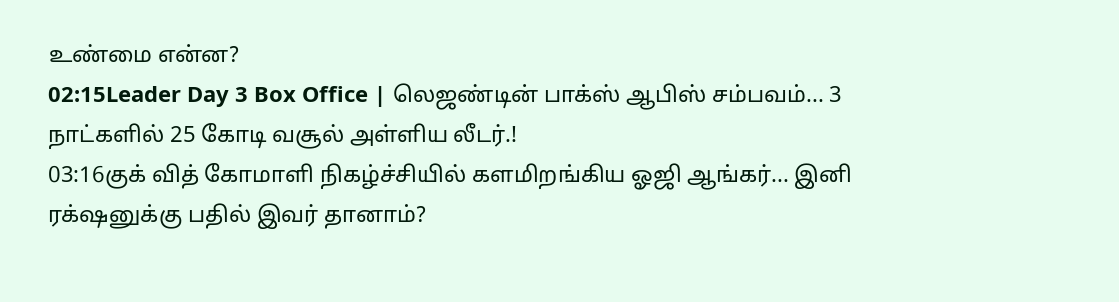உண்மை என்ன?
02:15Leader Day 3 Box Office | லெஜண்டின் பாக்ஸ் ஆபிஸ் சம்பவம்... 3 நாட்களில் 25 கோடி வசூல் அள்ளிய லீடர்.!
03:16குக் வித் கோமாளி நிகழ்ச்சியில் களமிறங்கிய ஓஜி ஆங்கர்... இனி ரக்‌ஷனுக்கு பதில் இவர் தானாம்?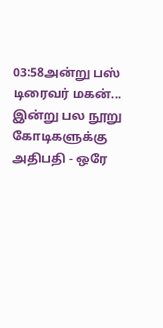03:58அன்று பஸ் டிரைவர் மகன்... இன்று பல நூறு கோடிகளுக்கு அதிபதி - ஒரே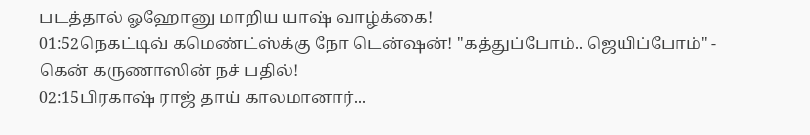படத்தால் ஓஹோனு மாறிய யாஷ் வாழ்க்கை!
01:52நெகட்டிவ் கமெண்ட்ஸ்க்கு நோ டென்ஷன்! "கத்துப்போம்.. ஜெயிப்போம்" - கென் கருணாஸின் நச் பதில்!
02:15பிரகாஷ் ராஜ் தாய் காலமானார்...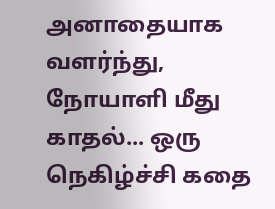அனாதையாக வளர்ந்து, நோயாளி மீது காதல்... ஒரு நெகிழ்ச்சி கதை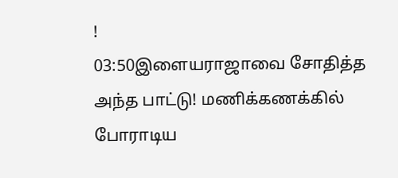!
03:50இளையராஜாவை சோதித்த அந்த பாட்டு! மணிக்கணக்கில் போராடிய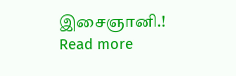இசைஞானி.!
Read more